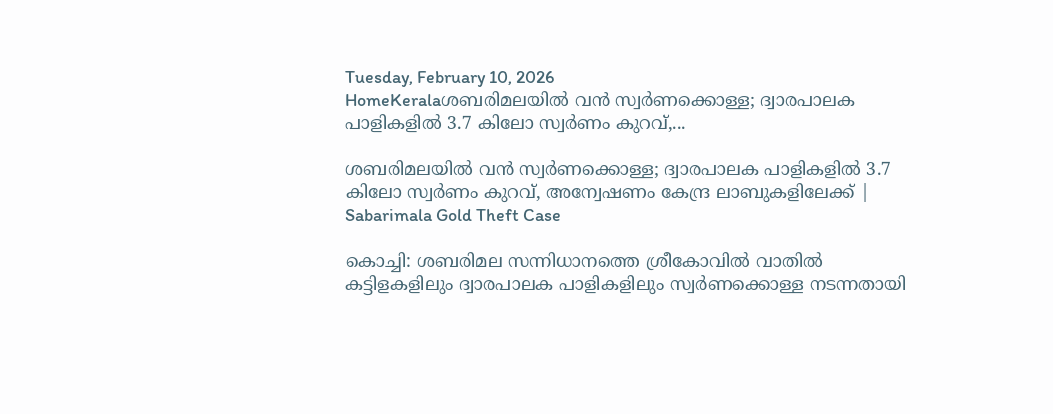Tuesday, February 10, 2026
HomeKeralaശബരിമലയിൽ വൻ സ്വർണക്കൊള്ള; ദ്വാരപാലക പാളികളിൽ 3.7 കിലോ സ്വർണം കുറവ്,...

ശബരിമലയിൽ വൻ സ്വർണക്കൊള്ള; ദ്വാരപാലക പാളികളിൽ 3.7 കിലോ സ്വർണം കുറവ്, അന്വേഷണം കേന്ദ്ര ലാബുകളിലേക്ക് | Sabarimala Gold Theft Case

കൊച്ചി: ശബരിമല സന്നിധാനത്തെ ശ്രീകോവിൽ വാതിൽ കട്ടിളകളിലും ദ്വാരപാലക പാളികളിലും സ്വർണക്കൊള്ള നടന്നതായി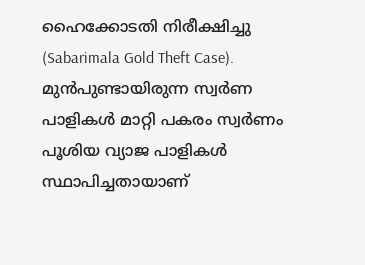ഹൈക്കോടതി നിരീക്ഷിച്ചു (Sabarimala Gold Theft Case). മുൻപുണ്ടായിരുന്ന സ്വർണ പാളികൾ മാറ്റി പകരം സ്വർണം പൂശിയ വ്യാജ പാളികൾ സ്ഥാപിച്ചതായാണ്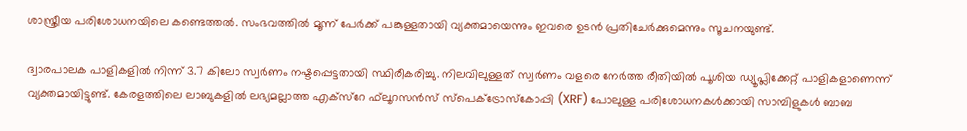ശാസ്ത്രീയ പരിശോധനയിലെ കണ്ടെത്തൽ. സംഭവത്തിൽ മൂന്ന് പേർക്ക് പങ്കുള്ളതായി വ്യക്തമായെന്നും ഇവരെ ഉടൻ പ്രതിചേർക്കുമെന്നും സൂചനയുണ്ട്.

ദ്വാരപാലക പാളികളിൽ നിന്ന് 3.7 കിലോ സ്വർണം നഷ്ടപ്പെട്ടതായി സ്ഥിരീകരിച്ചു. നിലവിലുള്ളത് സ്വർണം വളരെ നേർത്ത രീതിയിൽ പൂശിയ ഡ്യൂപ്ലിക്കേറ്റ് പാളികളാണെന്ന് വ്യക്തമായിട്ടുണ്ട്. കേരളത്തിലെ ലാബുകളിൽ ലഭ്യമല്ലാത്ത എക്‌സ്റേ ഫ്‌ലൂറസൻസ് സ്‌പെക്ട്രോസ്‌കോപ്പി (XRF) പോലുള്ള പരിശോധനകൾക്കായി സാമ്പിളുകൾ ബാബ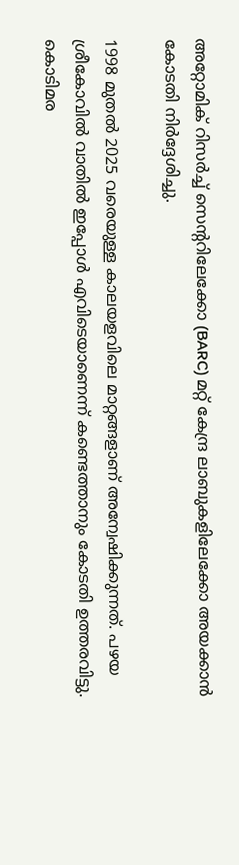അറ്റോമിക് റിസർച്ച് സെന്ററിലേക്കോ (BARC) മറ്റ് കേന്ദ്ര ലാബുകളിലേക്കോ അയക്കാൻ കോടതി നിർദ്ദേശിച്ചു.

1998 മുതൽ 2025 വരെയുള്ള കാലയളവിലെ മാറ്റങ്ങളാണ് അന്വേഷിക്കുന്നത്. പഴയ ശ്രീകോവിൽ വാതിൽ ഇപ്പോൾ എവിടെയാണെന്ന് കണ്ടെത്താനും കോടതി ഉത്തരവിട്ടു. കൊടിമര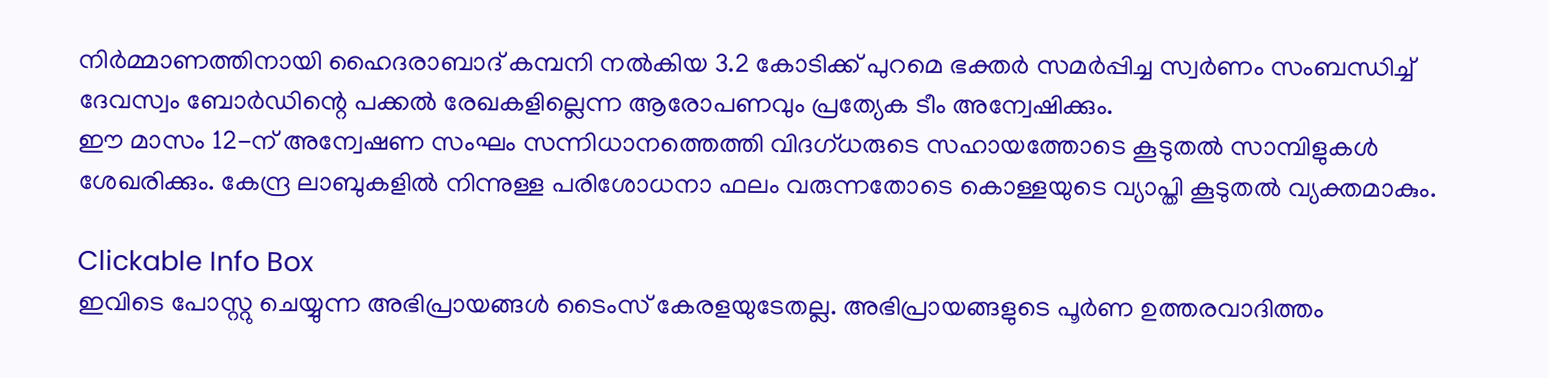നിർമ്മാണത്തിനായി ഹൈദരാബാദ് കമ്പനി നൽകിയ 3.2 കോടിക്ക് പുറമെ ഭക്തർ സമർപ്പിച്ച സ്വർണം സംബന്ധിച്ച് ദേവസ്വം ബോർഡിന്റെ പക്കൽ രേഖകളില്ലെന്ന ആരോപണവും പ്രത്യേക ടീം അന്വേഷിക്കും.
ഈ മാസം 12-ന് അന്വേഷണ സംഘം സന്നിധാനത്തെത്തി വിദഗ്ധരുടെ സഹായത്തോടെ കൂടുതൽ സാമ്പിളുകൾ ശേഖരിക്കും. കേന്ദ്ര ലാബുകളിൽ നിന്നുള്ള പരിശോധനാ ഫലം വരുന്നതോടെ കൊള്ളയുടെ വ്യാപ്തി കൂടുതൽ വ്യക്തമാകും.

Clickable Info Box
ഇവിടെ പോസ്റ്റു ചെയ്യുന്ന അഭിപ്രായങ്ങൾ ടൈംസ് കേരളയുടേതല്ല. അഭിപ്രായങ്ങളുടെ പൂർണ ഉത്തരവാദിത്തം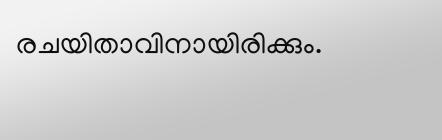രചയിതാവിനായിരിക്കും.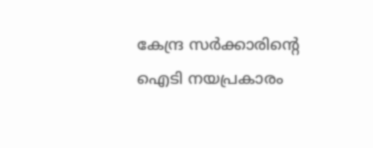കേന്ദ്ര സർക്കാരിന്റെ ഐടി നയപ്രകാരം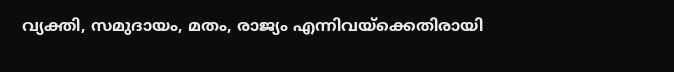വ്യക്തി, സമുദായം, മതം, രാജ്യം എന്നിവയ്ക്കെതിരായി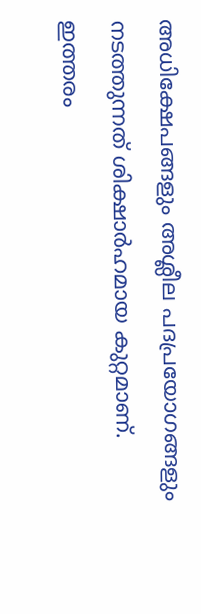അധിക്ഷേപങ്ങളും അശ്ലീല പദപ്രയോഗങ്ങളും നടത്തുന്നത് ശിക്ഷാർഹമായ കുറ്റമാണ്. ഇത്തരം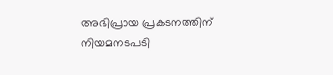അഭിപ്രായ പ്രകടനത്തിന് നിയമനടപടി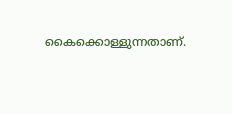കൈക്കൊള്ളുന്നതാണ്.